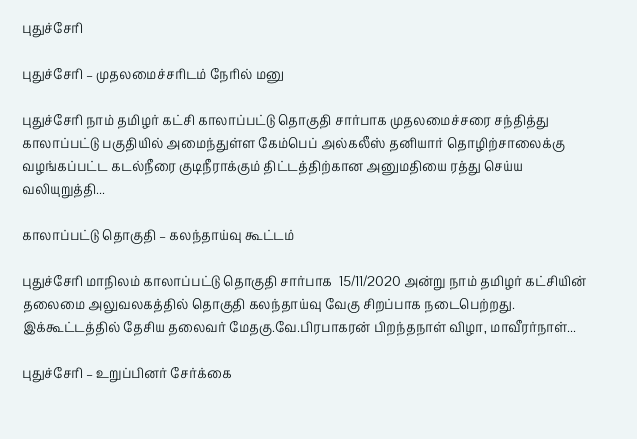புதுச்சேரி

புதுச்சேரி – முதலமைச்சரிடம் நேரில் மனு

புதுச்சேரி நாம் தமிழர் கட்சி காலாப்பட்டு தொகுதி சார்பாக முதலமைச்சரை சந்தித்து காலாப்பட்டு பகுதியில் அமைந்துள்ள கேம்பெப் அல்கலீஸ் தனியார் தொழிற்சாலைக்கு வழங்கப்பட்ட கடல்நீரை குடிநீராக்கும் திட்டத்திற்கான அனுமதியை ரத்து செய்ய வலியுறுத்தி...

காலாப்பட்டு தொகுதி – கலந்தாய்வு கூட்டம்

புதுச்சேரி மாநிலம் காலாப்பட்டு தொகுதி சார்பாக  15/11/2020 அன்று நாம் தமிழர் கட்சியின் தலைமை அலுவலகத்தில் தொகுதி கலந்தாய்வு வேகு சிறப்பாக நடைபெற்றது. இக்கூட்டத்தில் தேசிய தலைவர் மேதகு.வே.பிரபாகரன் பிறந்தநாள் விழா, மாவீரர்நாள்...

புதுச்சேரி – உறுப்பினர் சேர்க்கை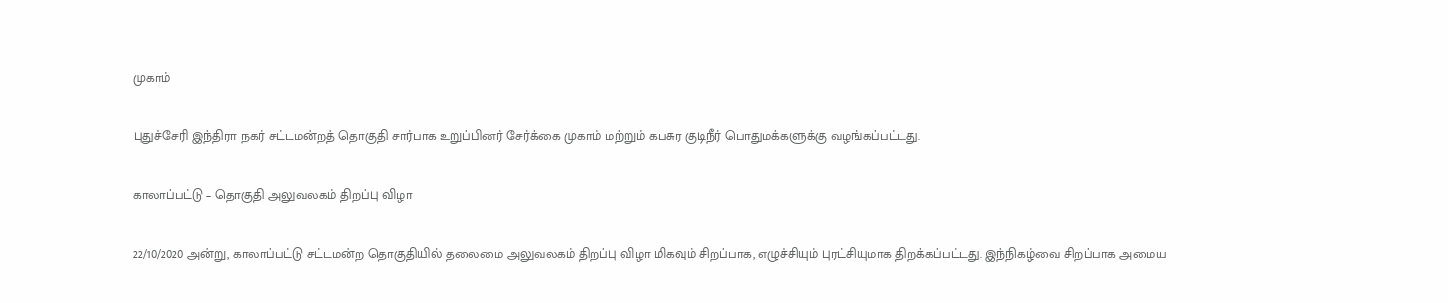முகாம்

புதுச்சேரி இந்திரா நகர் சட்டமன்றத் தொகுதி சார்பாக உறுப்பினர் சேர்க்கை முகாம் மற்றும் கபசுர குடிநீர் பொதுமக்களுக்கு வழங்கப்பட்டது.

காலாப்பட்டு – தொகுதி அலுவலகம் திறப்பு விழா

22/10/2020 அன்று, காலாப்பட்டு சட்டமன்ற தொகுதியில் தலைமை அலுவலகம் திறப்பு விழா மிகவும் சிறப்பாக, எழுச்சியும் புரட்சியுமாக திறக்கப்பட்டது. இந்நிகழ்வை சிறப்பாக அமைய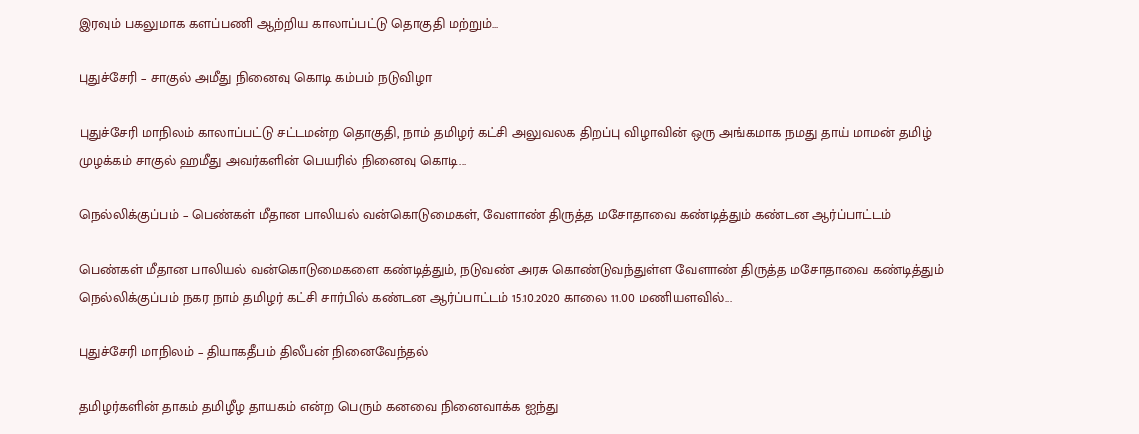இரவும் பகலுமாக களப்பணி ஆற்றிய காலாப்பட்டு தொகுதி மற்றும்...

புதுச்சேரி – சாகுல் அமீது நினைவு கொடி கம்பம் நடுவிழா

புதுச்சேரி மாநிலம் காலாப்பட்டு சட்டமன்ற தொகுதி, நாம் தமிழர் கட்சி அலுவலக திறப்பு விழாவின் ஒரு அங்கமாக நமது தாய் மாமன் தமிழ் முழக்கம் சாகுல் ஹமீது அவர்களின் பெயரில் நினைவு கொடி...

நெல்லிக்குப்பம் – பெண்கள் மீதான பாலியல் வன்கொடுமைகள், வேளாண் திருத்த மசோதாவை கண்டித்தும் கண்டன ஆர்ப்பாட்டம்

பெண்கள் மீதான பாலியல் வன்கொடுமைகளை கண்டித்தும், நடுவண் அரசு கொண்டுவந்துள்ள வேளாண் திருத்த மசோதாவை கண்டித்தும் நெல்லிக்குப்பம் நகர நாம் தமிழர் கட்சி சார்பில் கண்டன ஆர்ப்பாட்டம் 15.10.2020 காலை 11.00 மணியளவில்...

புதுச்சேரி மாநிலம் – தியாகதீபம் திலீபன் நினைவேந்தல்

தமிழர்களின் தாகம் தமிழீழ தாயகம் என்ற பெரும் கனவை நினைவாக்க ஐந்து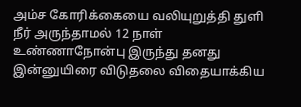அம்ச கோரிக்கையை வலியுறுத்தி துளி நீர் அருந்தாமல் 12 நாள் உண்ணாநோன்பு இருந்து தனது இன்னுயிரை விடுதலை விதையாக்கிய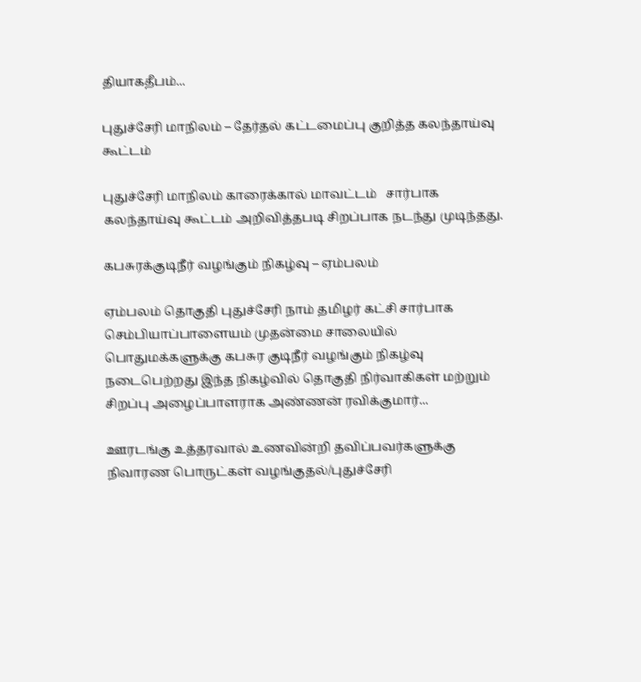தியாகதீபம்...

புதுச்சேரி மாநிலம் – தேர்தல் கட்டமைப்பு குறித்த கலந்தாய்வு கூட்டம்

புதுச்சேரி மாநிலம் காரைக்கால் மாவட்டம்   சார்பாக கலந்தாய்வு கூட்டம் அறிவித்தபடி சிறப்பாக நடந்து முடிந்தது.

கபசுரக்குடிநீர் வழங்கும் நிகழ்வு – ஏம்பலம்

ஏம்பலம் தொகுதி புதுச்சேரி நாம் தமிழர் கட்சி சார்பாக செம்பியாப்பாளையம் முதன்மை சாலையில் பொதுமக்களுக்கு கபசுர குடிநீர் வழங்கும் நிகழ்வு நடைபெற்றது இந்த நிகழ்வில் தொகுதி நிர்வாகிகள் மற்றும் சிறப்பு அழைப்பாளராக அண்ணன் ரவிக்குமார்...

ஊரடங்கு உத்தரவால் உணவின்றி தவிப்பவர்களுக்கு நிவாரண பொருட்கள் வழங்குதல்/புதுச்சேரி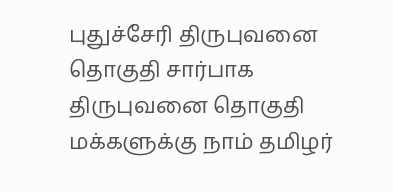புதுச்சேரி திருபுவனை தொகுதி சார்பாக திருபுவனை தொகுதி மக்களுக்கு நாம் தமிழர்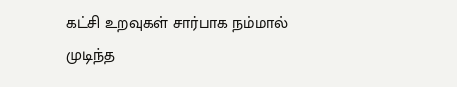கட்சி உறவுகள் சார்பாக நம்மால் முடிந்த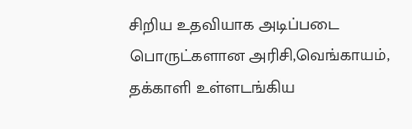சிறிய உதவியாக அடிப்படை பொருட்களான அரிசி,வெங்காயம், தக்காளி உள்ளடங்கிய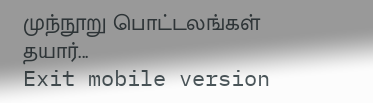முந்நூறு பொட்டலங்கள் தயார்...
Exit mobile version